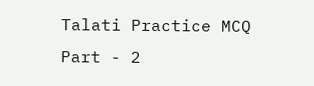Talati Practice MCQ Part - 2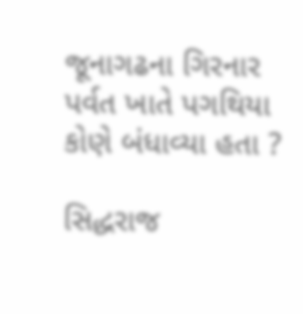જૂનાગઢના ગિરનાર પર્વત ખાતે પગથિયા કોણે બંધાવ્યા હતા ?

સિદ્ધરાજ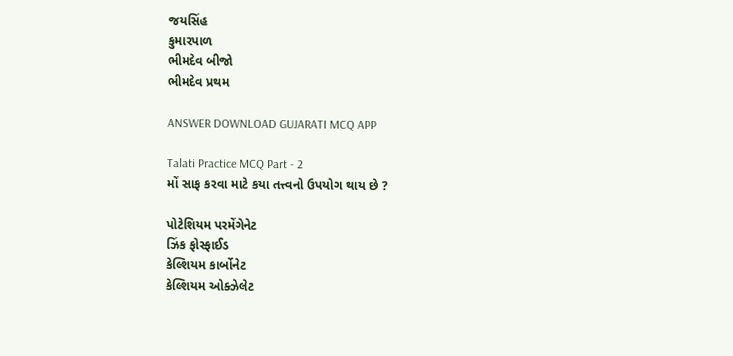જયસિંહ
કુમારપાળ
ભીમદેવ બીજો
ભીમદેવ પ્રથમ

ANSWER DOWNLOAD GUJARATI MCQ APP

Talati Practice MCQ Part - 2
મોં સાફ કરવા માટે કયા તત્ત્વનો ઉપયોગ થાય છે ?

પોટેશિયમ પરમેંગેનેટ
ઝિંક ફોસ્ફાઈડ
કેલ્શિયમ કાર્બોનેટ
કેલ્શિયમ ઓક્ઝેલેટ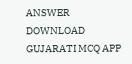ANSWER DOWNLOAD GUJARATI MCQ APP